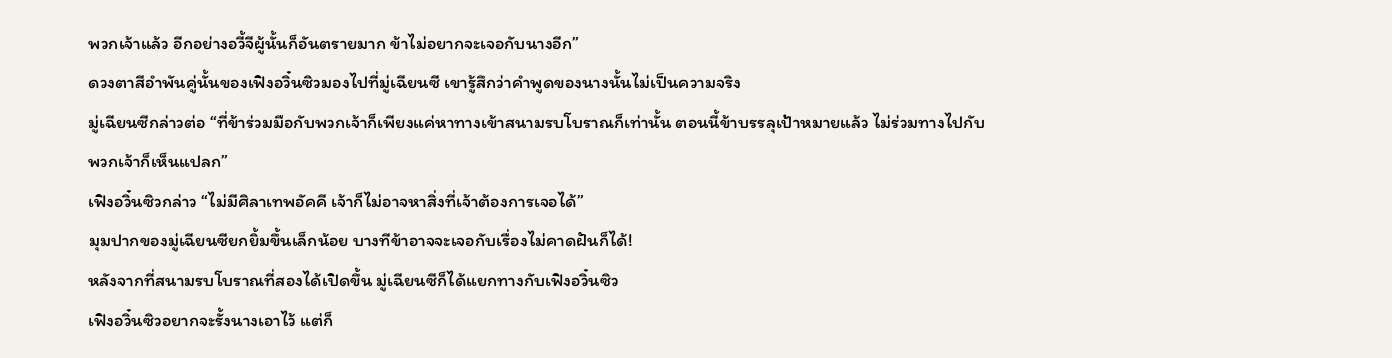พวกเจ้าแล้ว อีกอย่างอวี้จีผู้นั้นก็อันตรายมาก ข้าไม่อยากจะเจอกับนางอีก”
ดวงตาสีอำพันคู่นั้นของเฟิงอวิ๋นซิวมองไปที่มู่เฉียนซี เขารู้สึกว่าคำพูดของนางนั้นไม่เป็นความจริง
มู่เฉียนซีกล่าวต่อ “ที่ข้าร่วมมือกับพวกเจ้าก็เพียงแค่หาทางเข้าสนามรบโบราณก็เท่านั้น ตอนนี้ข้าบรรลุเป้าหมายแล้ว ไม่ร่วมทางไปกับพวกเจ้าก็เห็นแปลก”
เฟิงอวิ๋นซิวกล่าว “ไม่มีศิลาเทพอัคคี เจ้าก็ไม่อาจหาสิ่งที่เจ้าต้องการเจอได้”
มุมปากของมู่เฉียนซียกยิ้มขึ้นเล็กน้อย บางทีข้าอาจจะเจอกับเรื่องไม่คาดฝันก็ได้!
หลังจากที่สนามรบโบราณที่สองได้เปิดขึ้น มู่เฉียนซีก็ได้แยกทางกับเฟิงอวิ๋นซิว
เฟิงอวิ๋นซิวอยากจะรั้งนางเอาไว้ แต่ก็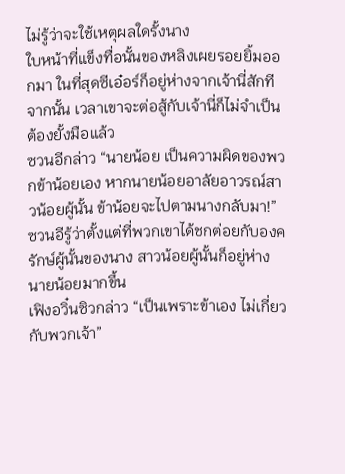ไม่รู้ว่าจะใช้เหตุผลใดรั้งนาง
ใบหน้าที่แข็งทื่อนั้นของหลิงเผยรอยยิ้มออกมา ในที่สุดซีเอ๋อร์ก็อยู่ห่างจากเจ้านี่สักที
จากนั้น เวลาเขาจะต่อสู้กับเจ้านี่ก็ไม่จำเป็นต้องยั้งมือแล้ว
ซวนอีกล่าว “นายน้อย เป็นความผิดของพวกข้าน้อยเอง หากนายน้อยอาลัยอาวรณ์สาวน้อยผู้นั้น ข้าน้อยจะไปตามนางกลับมา!”
ซวนอีรู้ว่าตั้งแต่ที่พวกเขาได้ชกต่อยกับองครักษ์ผู้นั้นของนาง สาวน้อยผู้นั้นก็อยู่ห่างนายน้อยมากขึ้น
เฟิงอวิ๋นซิวกล่าว “เป็นเพราะข้าเอง ไม่เกี่ยวกับพวกเจ้า”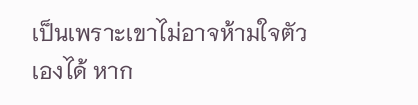เป็นเพราะเขาไม่อาจห้ามใจตัวเองได้ หาก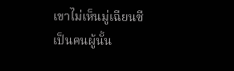เขาไม่เห็นมู่เฉียนซีเป็นคนผู้นั้น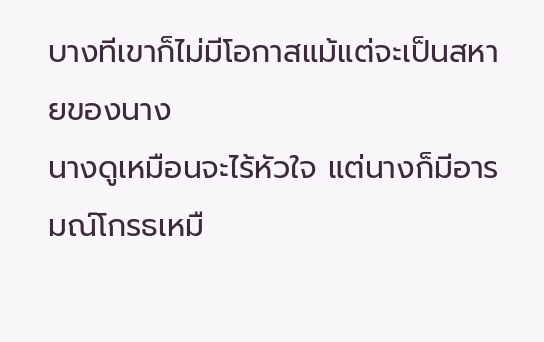บางทีเขาก็ไม่มีโอกาสแม้แต่จะเป็นสหายของนาง
นางดูเหมือนจะไร้หัวใจ แต่นางก็มีอารมณ์โกรธเหมื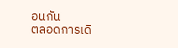อนกัน
ตลอดการเดิ